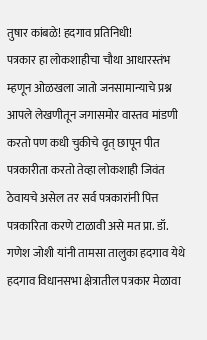तुषार कांबळे! हदगाव प्रतिनिधी!
पत्रकार हा लोकशाहीचा चौथा आधारस्तंभ म्हणून ओळखला जातो जनसामान्याचे प्रश्न आपले लेखणीतून जगासमोर वास्तव मांडणी करतो पण कधी चुकीचे वृत् छापून पीत पत्रकारीता करतो तेव्हा लोकशाही जिवंत ठेवायचे असेल तर सर्व पत्रकारांनी पित्त पत्रकारिता करणे टाळावी असे मत प्रा. डॉ. गणेश जोशी यांनी तामसा तालुका हदगाव येथे हदगाव विधानसभा क्षेत्रातील पत्रकार मेळावा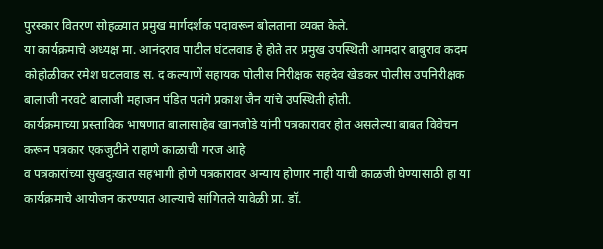पुरस्कार वितरण सोहळ्यात प्रमुख मार्गदर्शक पदावरून बोलताना व्यक्त केले.
या कार्यक्रमाचे अध्यक्ष मा. आनंदराव पाटील घंटलवाड हे होते तर प्रमुख उपस्थिती आमदार बाबुराव कदम कोहोळीकर रमेश घटलवाड स. द कल्याणें सहायक पोलीस निरीक्षक सहदेव खेडकर पोलीस उपनिरीक्षक बालाजी नरवटे बालाजी महाजन पंडित पतंगे प्रकाश जैन यांचे उपस्थिती होती.
कार्यक्रमाच्या प्रस्ताविक भाषणात बालासाहेब खानजोडे यांनी पत्रकारावर होत असलेल्या बाबत विवेचन करून पत्रकार एकजुटीने राहाणे काळाची गरज आहे
व पत्रकारांच्या सुखदुःखात सहभागी होणे पत्रकारावर अन्याय होणार नाही याची काळजी घेण्यासाठी हा या कार्यक्रमाचे आयोजन करण्यात आल्याचे सांगितले यावेळी प्रा. डॉ.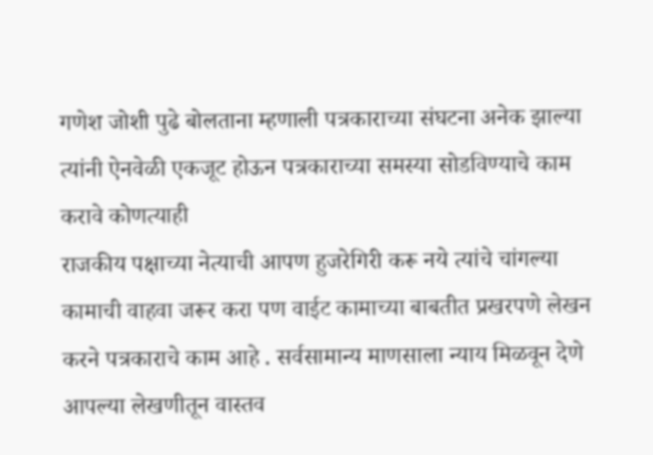गणेश जोशी पुढे बोलताना म्हणाली पत्रकाराच्या संघटना अनेक झाल्या त्यांनी ऐनवेळी एकजूट होऊन पत्रकाराच्या समस्या सोडविण्याचे काम करावे कोणत्याही
राजकीय पक्षाच्या नेत्याची आपण हुजरेगिरी करू नये त्यांचे चांगल्या कामाची वाहवा जरूर करा पण वाईट कामाच्या बाबतीत प्रखरपणे लेखन करने पत्रकाराचे काम आहे . सर्वसामान्य माणसाला न्याय मिळवून देणे आपल्या लेखणीतून वास्तव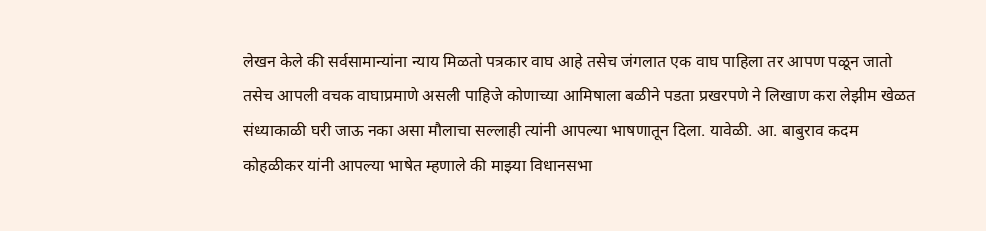लेखन केले की सर्वसामान्यांना न्याय मिळतो पत्रकार वाघ आहे तसेच जंगलात एक वाघ पाहिला तर आपण पळून जातो तसेच आपली वचक वाघाप्रमाणे असली पाहिजे कोणाच्या आमिषाला बळीने पडता प्रखरपणे ने लिखाण करा लेझीम खेळत संध्याकाळी घरी जाऊ नका असा मौलाचा सल्लाही त्यांनी आपल्या भाषणातून दिला. यावेळी. आ. बाबुराव कदम कोहळीकर यांनी आपल्या भाषेत म्हणाले की माझ्या विधानसभा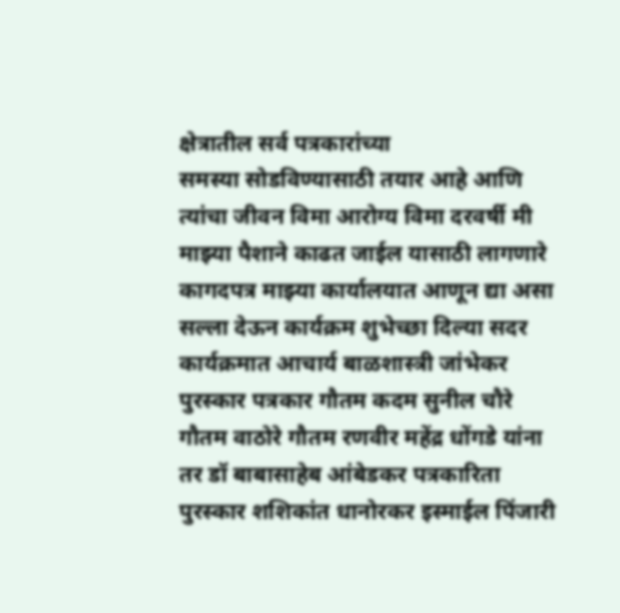क्षेत्रातील सर्व पत्रकारांच्या
समस्या सोडविण्यासाठी तयार आहे आणि त्यांचा जीवन विमा आरोग्य विमा दरवर्षी मी माझ्या पैशाने काढत जाईल यासाठी लागणारे कागदपत्र माझ्या कार्यालयात आणून द्या असा सल्ला देऊन कार्यक्रम शुभेच्छा दिल्या सदर कार्यक्रमात आचार्य बाळशास्त्री जांभेकर पुरस्कार पत्रकार गौतम कदम सुनील चौरे गौतम वाठोरे गौतम रणवीर महेंद्र धोंगडे यांना तर डॉ बाबासाहेब आंबेडकर पत्रकारिता पुरस्कार शशिकांत धानोरकर इस्माईल पिंजारी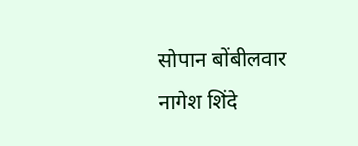सोपान बोंबीलवार नागेश शिंदे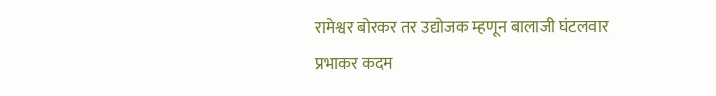रामेश्वर बोरकर तर उद्योजक म्हणून बालाजी घंटलवार प्रभाकर कदम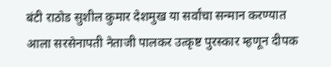बंटी राठोड सुशील कुमार देशमुख या सर्वांचा सन्मान करण्यात आला सरसेनापती नेताजी पालकर उत्कृष्ट पुरस्कार म्हणून दीपक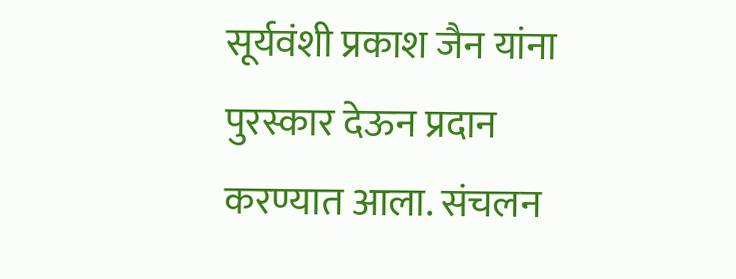सूर्यवंशी प्रकाश जैन यांना पुरस्कार देऊन प्रदान करण्यात आला. संचलन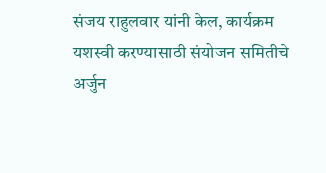संजय राहुलवार यांनी केल, कार्यक्रम यशस्वी करण्यासाठी संयोजन समितीचे अर्जुन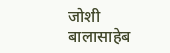जोशी बालासाहेब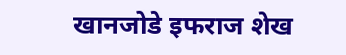खानजोडे इफराज शेख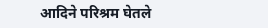आदिने परिश्रम घेतले